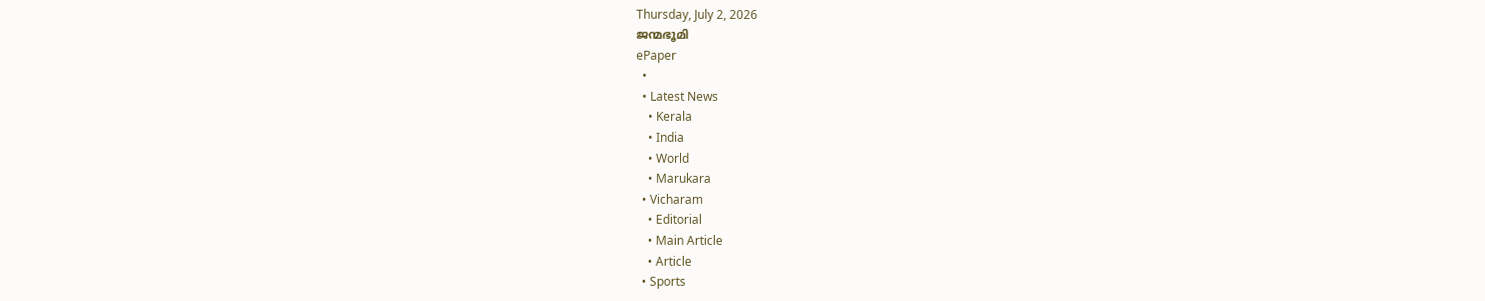Thursday, July 2, 2026
ജന്മഭൂമി
ePaper
  •
  • Latest News
    • Kerala
    • India
    • World
    • Marukara
  • Vicharam
    • Editorial
    • Main Article
    • Article
  • Sports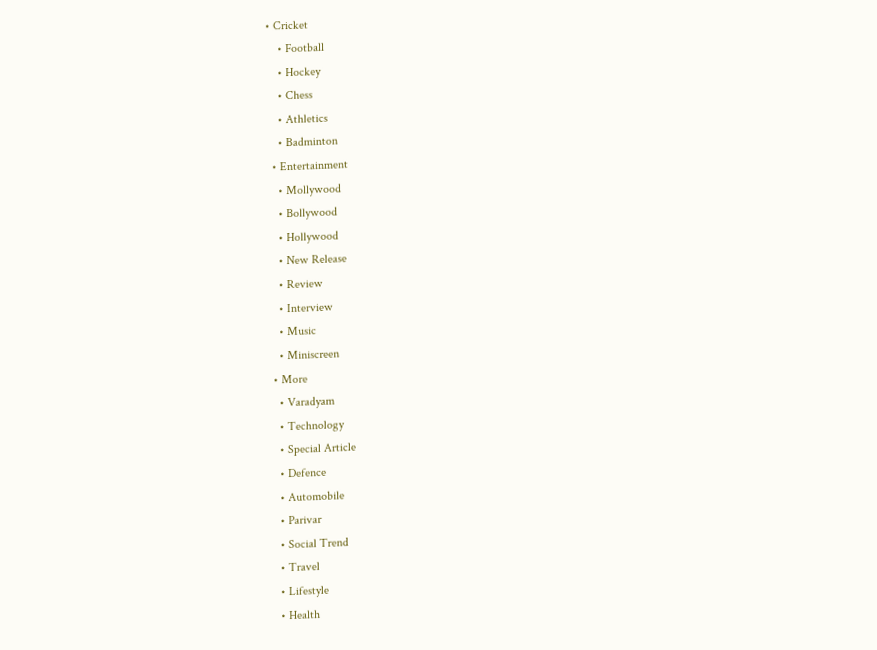• Cricket
    • Football
    • Hockey
    • Chess
    • Athletics
    • Badminton
  • Entertainment
    • Mollywood
    • Bollywood
    • Hollywood
    • New Release
    • Review
    • Interview
    • Music
    • Miniscreen
  • More
    • Varadyam
    • Technology
    • Special Article
    • Defence
    • Automobile
    • Parivar
    • Social Trend
    • Travel
    • Lifestyle
    • Health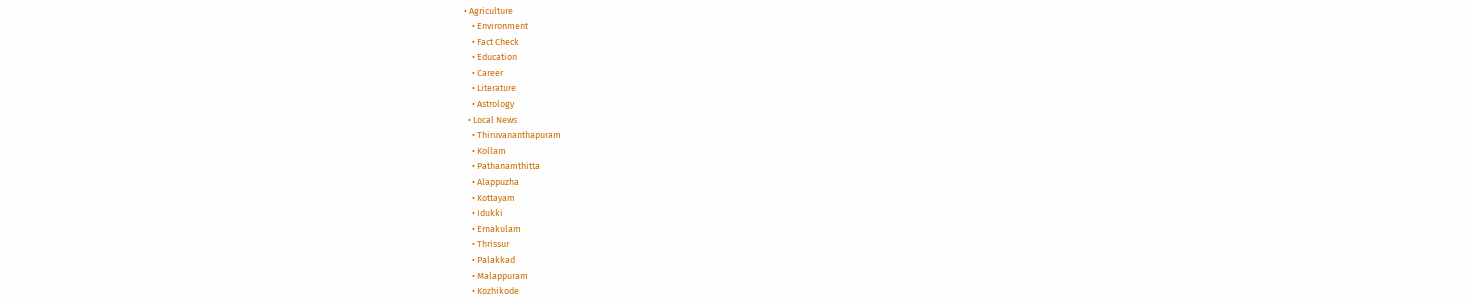• Agriculture
    • Environment
    • Fact Check
    • Education
    • Career
    • Literature
    • Astrology
  • Local News
    • Thiruvananthapuram
    • Kollam
    • Pathanamthitta
    • Alappuzha
    • Kottayam
    • Idukki
    • Ernakulam
    • Thrissur
    • Palakkad
    • Malappuram
    • Kozhikode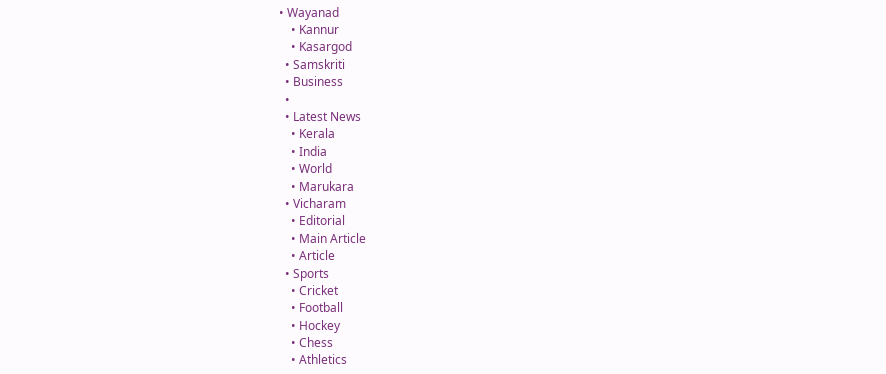• Wayanad
    • Kannur
    • Kasargod
  • Samskriti
  • Business
  •
  • Latest News
    • Kerala
    • India
    • World
    • Marukara
  • Vicharam
    • Editorial
    • Main Article
    • Article
  • Sports
    • Cricket
    • Football
    • Hockey
    • Chess
    • Athletics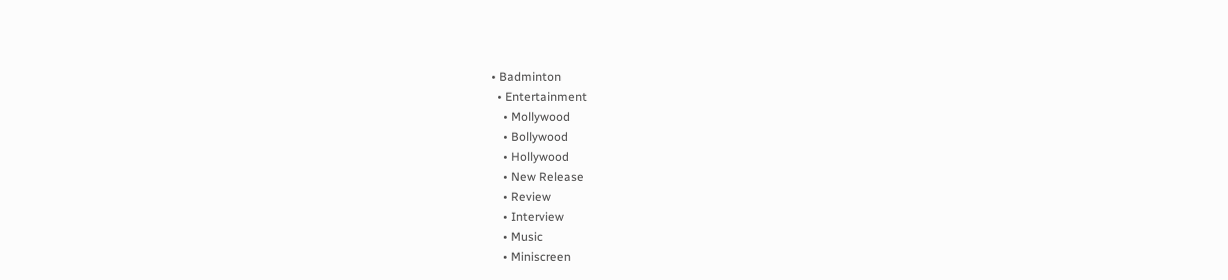• Badminton
  • Entertainment
    • Mollywood
    • Bollywood
    • Hollywood
    • New Release
    • Review
    • Interview
    • Music
    • Miniscreen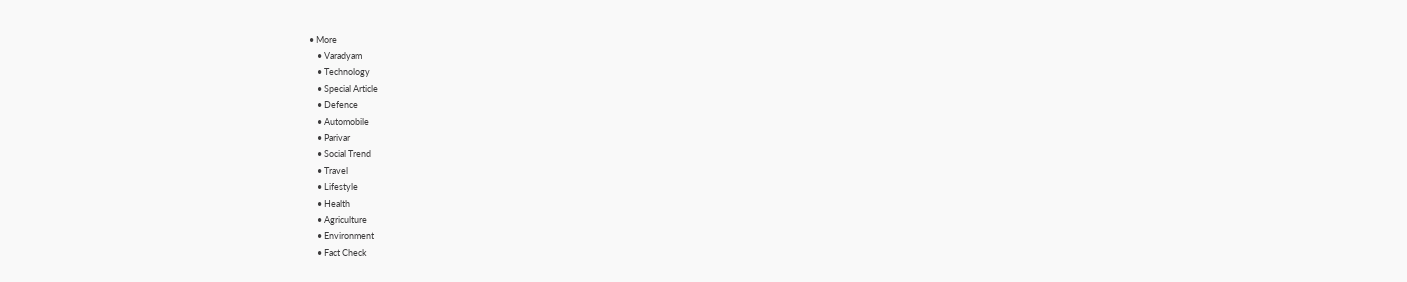• More
    • Varadyam
    • Technology
    • Special Article
    • Defence
    • Automobile
    • Parivar
    • Social Trend
    • Travel
    • Lifestyle
    • Health
    • Agriculture
    • Environment
    • Fact Check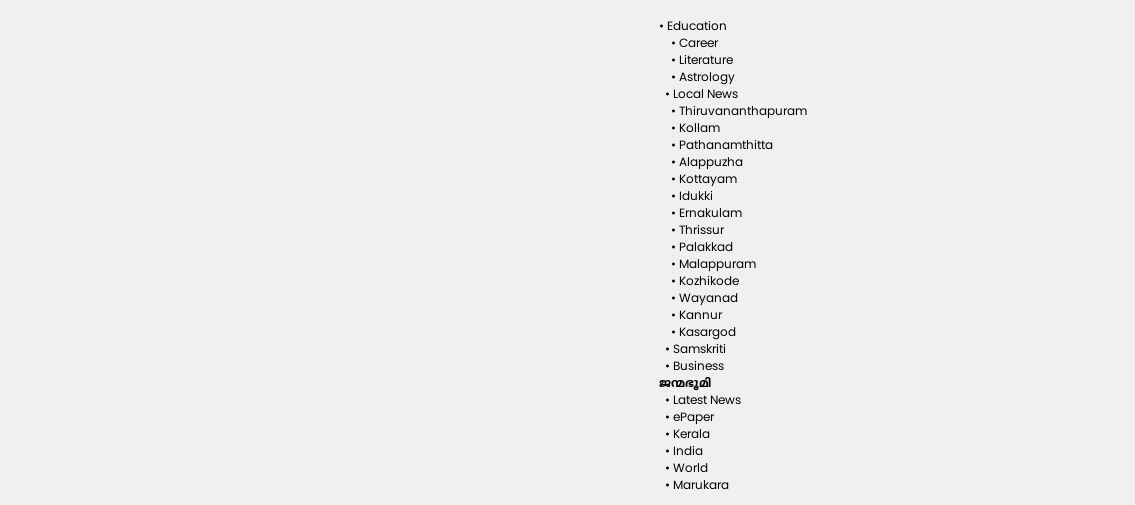• Education
    • Career
    • Literature
    • Astrology
  • Local News
    • Thiruvananthapuram
    • Kollam
    • Pathanamthitta
    • Alappuzha
    • Kottayam
    • Idukki
    • Ernakulam
    • Thrissur
    • Palakkad
    • Malappuram
    • Kozhikode
    • Wayanad
    • Kannur
    • Kasargod
  • Samskriti
  • Business
ജന്മഭൂമി
  • Latest News
  • ePaper
  • Kerala
  • India
  • World
  • Marukara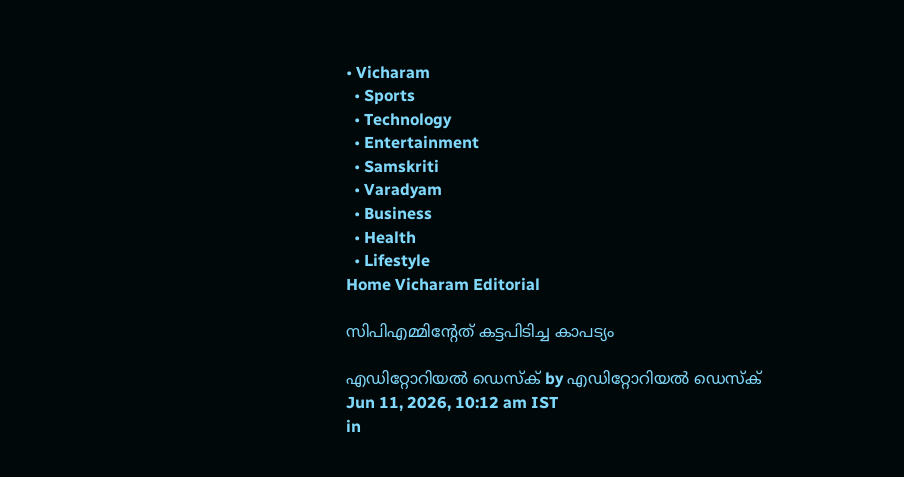• Vicharam
  • Sports
  • Technology
  • Entertainment
  • Samskriti
  • Varadyam
  • Business
  • Health
  • Lifestyle
Home Vicharam Editorial

സിപിഎമ്മിന്റേത് കട്ടപിടിച്ച കാപട്യം

എഡിറ്റോറിയൽ ഡെസ്ക് by എഡിറ്റോറിയൽ ഡെസ്ക്
Jun 11, 2026, 10:12 am IST
in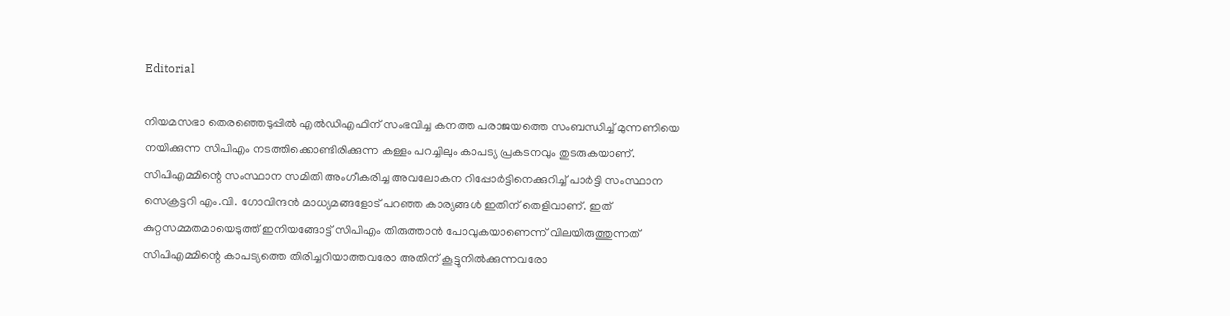Editorial

നിയമസഭാ തെരഞ്ഞെടുപ്പില്‍ എല്‍ഡിഎഫിന് സംഭവിച്ച കനത്ത പരാജയത്തെ സംബന്ധിച്ച് മുന്നണിയെ നയിക്കുന്ന സിപിഎം നടത്തിക്കൊണ്ടിരിക്കുന്ന കള്ളം പറച്ചിലും കാപട്യ പ്രകടനവും തുടരുകയാണ്. സിപിഎമ്മിന്റെ സംസ്ഥാന സമിതി അംഗീകരിച്ച അവലോകന റിപ്പോര്‍ട്ടിനെക്കുറിച്ച് പാര്‍ട്ടി സംസ്ഥാന സെക്രട്ടറി എം.വി. ഗോവിന്ദന്‍ മാധ്യമങ്ങളോട് പറഞ്ഞ കാര്യങ്ങള്‍ ഇതിന് തെളിവാണ്. ഇത് കുറ്റസമ്മതമായെടുത്ത് ഇനിയങ്ങോട്ട് സിപിഎം തിരുത്താന്‍ പോവുകയാണെന്ന് വിലയിരുത്തുന്നത് സിപിഎമ്മിന്റെ കാപട്യത്തെ തിരിച്ചറിയാത്തവരോ അതിന് കൂട്ടുനില്‍ക്കുന്നവരോ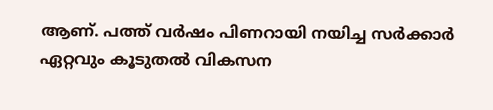ആണ്. പത്ത് വര്‍ഷം പിണറായി നയിച്ച സര്‍ക്കാര്‍ ഏറ്റവും കൂടുതല്‍ വികസന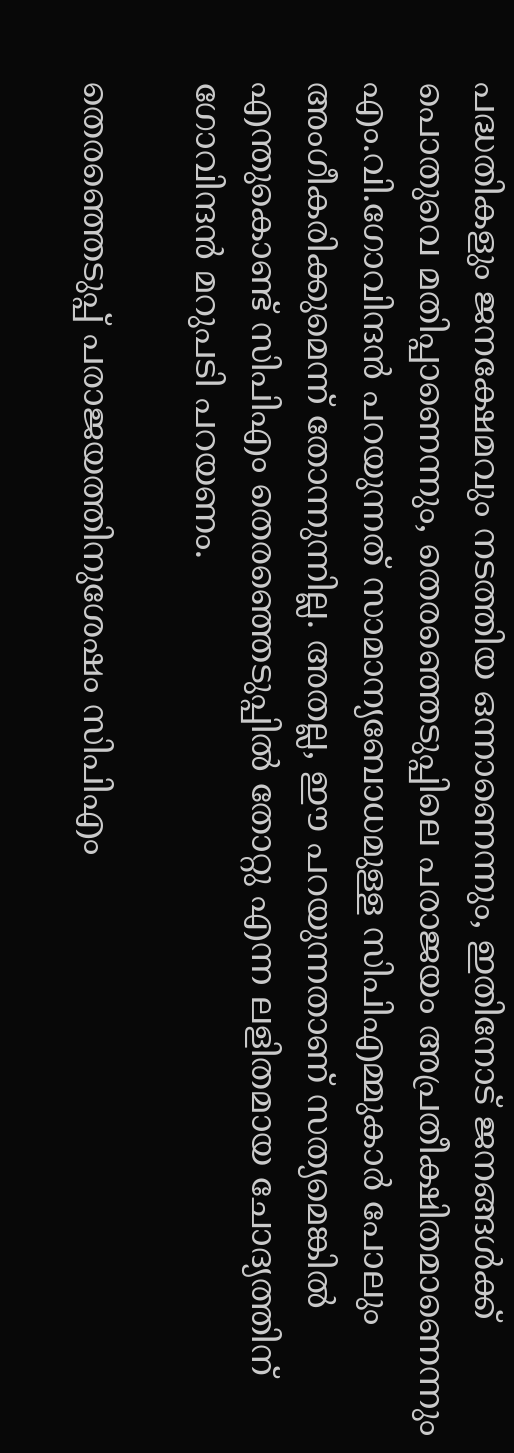പദ്ധതികളും ജനക്ഷേമവും നടത്തിയ ഒന്നാണെന്നും, ഇതിനോട് ജനങ്ങള്‍ക്ക് പൊതുവെ മതിപ്പാണെന്നും, തെരഞ്ഞെടുപ്പിലെ പരാജയം അപ്രതീക്ഷിതമാണെന്നും എം.വി.ഗോവിന്ദന്‍ പറയുന്നത് സാമാന്യബോധമുള്ള സിപിഎമ്മുകാര്‍ പോലും അംഗീകരിക്കുമെന്ന് തോന്നുന്നില്ല. അതല്ല, ഈ പറയുന്നതാണ് സത്യമെങ്കില്‍ എന്തുകൊണ്ട് സിപിഎം തെരഞ്ഞെടുപ്പില്‍ തോറ്റു എന്ന ലളിതമായ ചോദ്യത്തിന് ഗോവിന്ദന്‍ മറുപടി പറയണം.

തെരഞ്ഞെടുപ്പ് പരാജയത്തിനുശേഷം സിപിഎം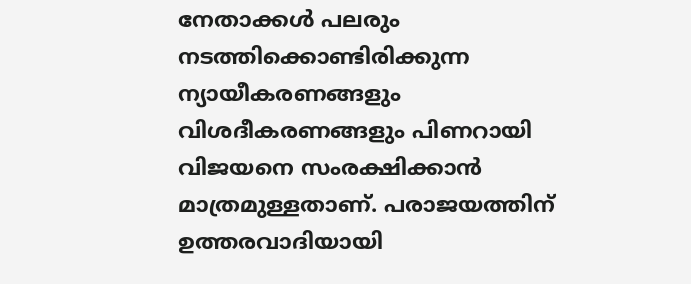നേതാക്കള്‍ പലരും നടത്തിക്കൊണ്ടിരിക്കുന്ന ന്യായീകരണങ്ങളും വിശദീകരണങ്ങളും പിണറായി വിജയനെ സംരക്ഷിക്കാന്‍ മാത്രമുള്ളതാണ്. പരാജയത്തിന് ഉത്തരവാദിയായി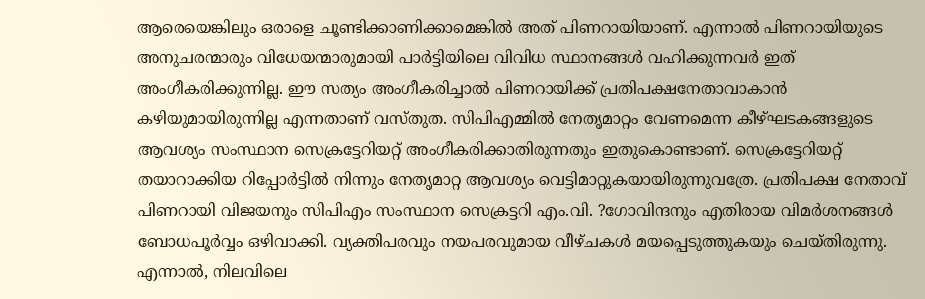ആരെയെങ്കിലും ഒരാളെ ചൂണ്ടിക്കാണിക്കാമെങ്കില്‍ അത് പിണറായിയാണ്. എന്നാല്‍ പിണറായിയുടെ അനുചരന്മാരും വിധേയന്മാരുമായി പാര്‍ട്ടിയിലെ വിവിധ സ്ഥാനങ്ങള്‍ വഹിക്കുന്നവര്‍ ഇത് അംഗീകരിക്കുന്നില്ല. ഈ സത്യം അംഗീകരിച്ചാല്‍ പിണറായിക്ക് പ്രതിപക്ഷനേതാവാകാന്‍ കഴിയുമായിരുന്നില്ല എന്നതാണ് വസ്തുത. സിപിഎമ്മില്‍ നേതൃമാറ്റം വേണമെന്ന കീഴ്ഘടകങ്ങളുടെ ആവശ്യം സംസ്ഥാന സെക്രട്ടേറിയറ്റ് അംഗീകരിക്കാതിരുന്നതും ഇതുകൊണ്ടാണ്. സെക്രട്ടേറിയറ്റ് തയാറാക്കിയ റിപ്പോര്‍ട്ടില്‍ നിന്നും നേതൃമാറ്റ ആവശ്യം വെട്ടിമാറ്റുകയായിരുന്നുവത്രേ. പ്രതിപക്ഷ നേതാവ് പിണറായി വിജയനും സിപിഎം സംസ്ഥാന സെക്രട്ടറി എം.വി. ?ഗോവിന്ദനും എതിരായ വിമര്‍ശനങ്ങള്‍ ബോധപൂര്‍വ്വം ഒഴിവാക്കി. വ്യക്തിപരവും നയപരവുമായ വീഴ്ചകള്‍ മയപ്പെടുത്തുകയും ചെയ്തിരുന്നു. എന്നാല്‍, നിലവിലെ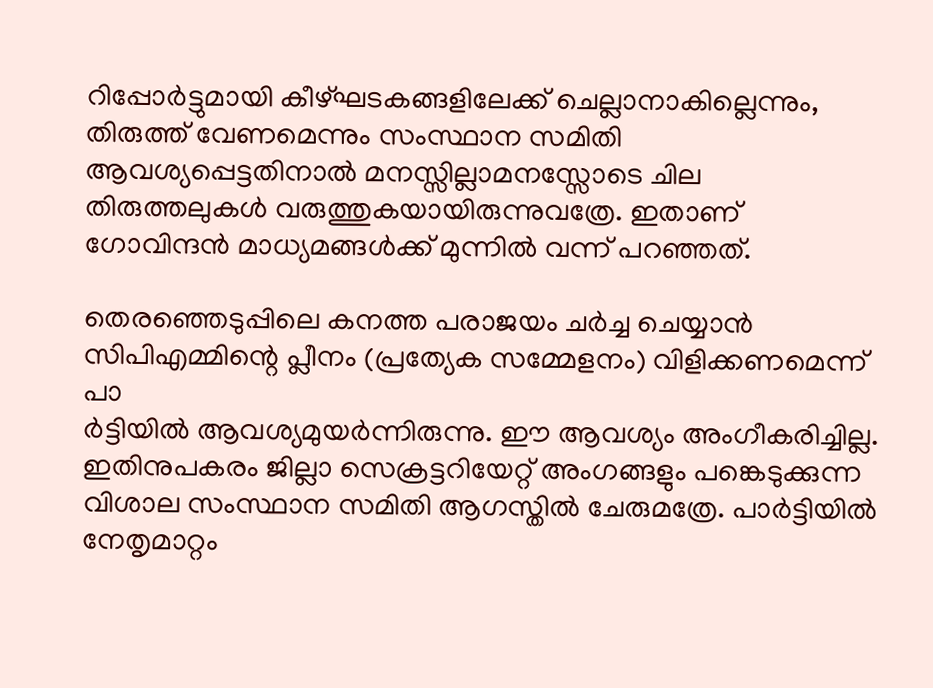റിപ്പോര്‍ട്ടുമായി കീഴ്ഘടകങ്ങളിലേക്ക് ചെല്ലാനാകില്ലെന്നും, തിരുത്ത് വേണമെന്നും സംസ്ഥാന സമിതി ആവശ്യപ്പെട്ടതിനാല്‍ മനസ്സില്ലാമനസ്സോടെ ചില തിരുത്തലുകള്‍ വരുത്തുകയായിരുന്നുവത്രേ. ഇതാണ് ഗോവിന്ദന്‍ മാധ്യമങ്ങള്‍ക്ക് മുന്നില്‍ വന്ന് പറഞ്ഞത്.

തെരഞ്ഞെടുപ്പിലെ കനത്ത പരാജയം ചര്‍ച്ച ചെയ്യാന്‍ സിപിഎമ്മിന്റെ പ്ലീനം (പ്രത്യേക സമ്മേളനം) വിളിക്കണമെന്ന് പാ
ര്‍ട്ടിയില്‍ ആവശ്യമുയര്‍ന്നിരുന്നു. ഈ ആവശ്യം അംഗീകരിച്ചില്ല. ഇതിനുപകരം ജില്ലാ സെക്രട്ടറിയേറ്റ് അംഗങ്ങളും പങ്കെടുക്കുന്ന വിശാല സംസ്ഥാന സമിതി ആഗസ്തില്‍ ചേരുമത്രേ. പാര്‍ട്ടിയില്‍ നേതൃമാറ്റം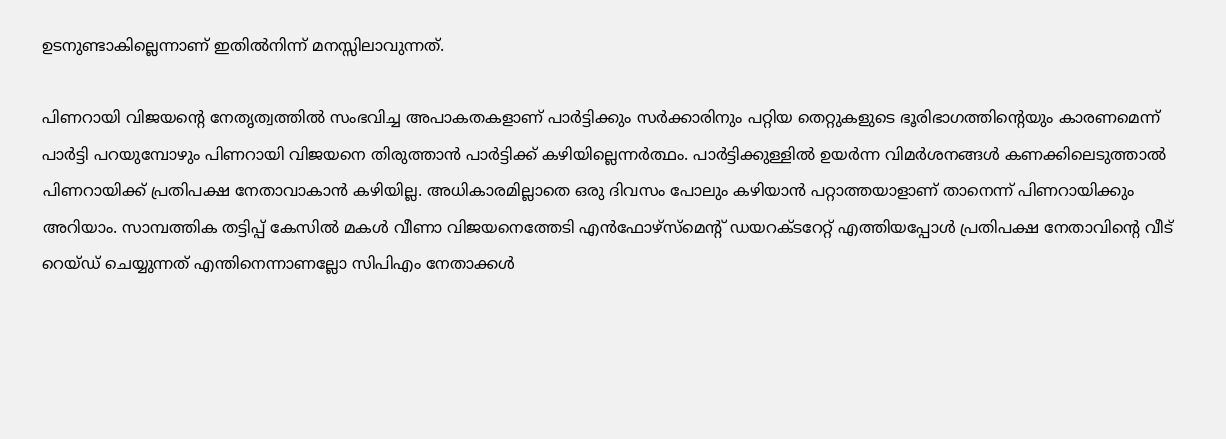ഉടനുണ്ടാകില്ലെന്നാണ് ഇതില്‍നിന്ന് മനസ്സിലാവുന്നത്.

പിണറായി വിജയന്റെ നേതൃത്വത്തില്‍ സംഭവിച്ച അപാകതകളാണ് പാര്‍ട്ടിക്കും സര്‍ക്കാരിനും പറ്റിയ തെറ്റുകളുടെ ഭൂരിഭാഗത്തിന്റെയും കാരണമെന്ന് പാര്‍ട്ടി പറയുമ്പോഴും പിണറായി വിജയനെ തിരുത്താന്‍ പാര്‍ട്ടിക്ക് കഴിയില്ലെന്നര്‍ത്ഥം. പാര്‍ട്ടിക്കുള്ളില്‍ ഉയര്‍ന്ന വിമര്‍ശനങ്ങള്‍ കണക്കിലെടുത്താല്‍ പിണറായിക്ക് പ്രതിപക്ഷ നേതാവാകാന്‍ കഴിയില്ല. അധികാരമില്ലാതെ ഒരു ദിവസം പോലും കഴിയാന്‍ പറ്റാത്തയാളാണ് താനെന്ന് പിണറായിക്കും അറിയാം. സാമ്പത്തിക തട്ടിപ്പ് കേസില്‍ മകള്‍ വീണാ വിജയനെത്തേടി എന്‍ഫോഴ്‌സ്‌മെന്റ് ഡയറക്ടറേറ്റ് എത്തിയപ്പോള്‍ പ്രതിപക്ഷ നേതാവിന്റെ വീട് റെയ്ഡ് ചെയ്യുന്നത് എന്തിനെന്നാണല്ലോ സിപിഎം നേതാക്കള്‍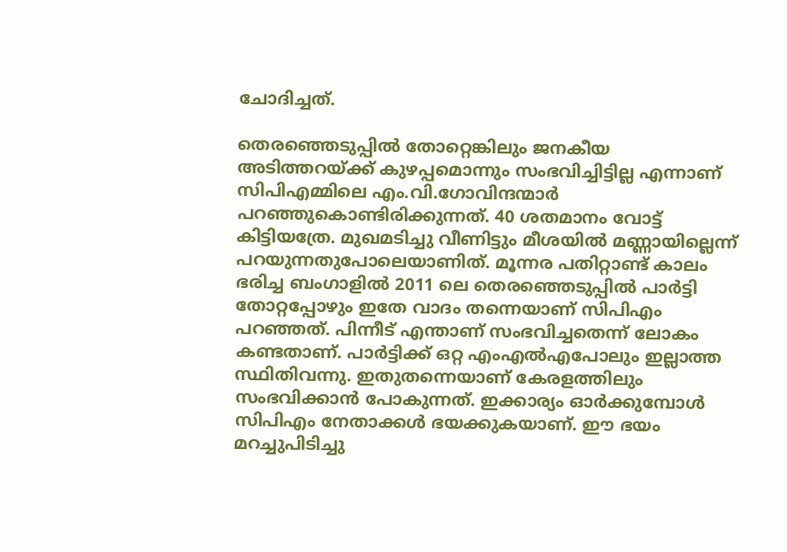ചോദിച്ചത്.

തെരഞ്ഞെടുപ്പില്‍ തോറ്റെങ്കിലും ജനകീയ അടിത്തറയ്‌ക്ക് കുഴപ്പമൊന്നും സംഭവിച്ചിട്ടില്ല എന്നാണ് സിപിഎമ്മിലെ എം.വി.ഗോവിന്ദന്മാര്‍ പറഞ്ഞുകൊണ്ടിരിക്കുന്നത്. 40 ശതമാനം വോട്ട് കിട്ടിയത്രേ. മുഖമടിച്ചു വീണിട്ടും മീശയില്‍ മണ്ണായില്ലെന്ന് പറയുന്നതുപോലെയാണിത്. മൂന്നര പതിറ്റാണ്ട് കാലം ഭരിച്ച ബംഗാളില്‍ 2011 ലെ തെരഞ്ഞെടുപ്പില്‍ പാര്‍ട്ടി തോറ്റപ്പോഴും ഇതേ വാദം തന്നെയാണ് സിപിഎം പറഞ്ഞത്. പിന്നീട് എന്താണ് സംഭവിച്ചതെന്ന് ലോകം കണ്ടതാണ്. പാര്‍ട്ടിക്ക് ഒറ്റ എംഎല്‍എപോലും ഇല്ലാത്ത സ്ഥിതിവന്നു. ഇതുതന്നെയാണ് കേരളത്തിലും സംഭവിക്കാന്‍ പോകുന്നത്. ഇക്കാര്യം ഓര്‍ക്കുമ്പോള്‍ സിപിഎം നേതാക്കള്‍ ഭയക്കുകയാണ്. ഈ ഭയം മറച്ചുപിടിച്ചു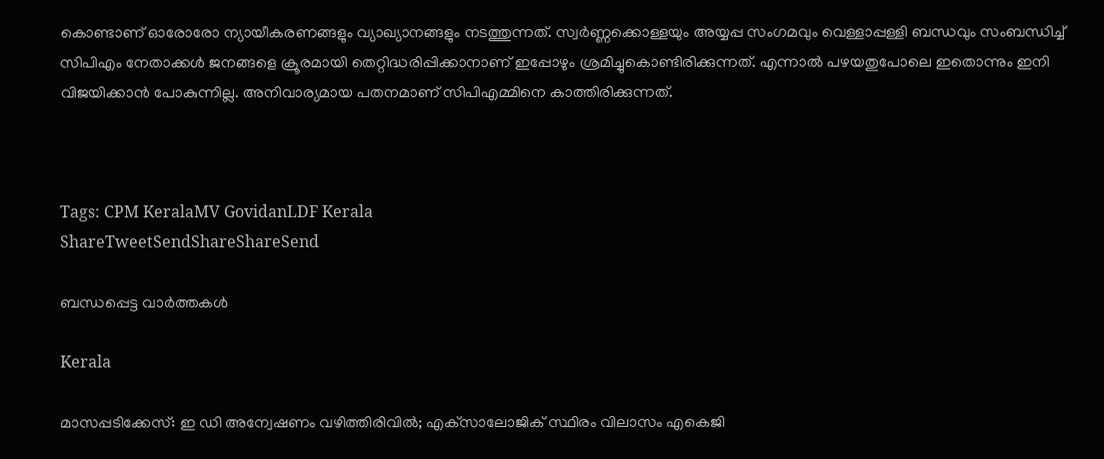കൊണ്ടാണ് ഓരോരോ ന്യായീകരണങ്ങളും വ്യാഖ്യാനങ്ങളും നടത്തുന്നത്. സ്വര്‍ണ്ണക്കൊള്ളയും അയ്യപ്പ സംഗമവും വെള്ളാപ്പള്ളി ബന്ധവും സംബന്ധിച്ച് സിപിഎം നേതാക്കള്‍ ജനങ്ങളെ ക്രൂരമായി തെറ്റിദ്ധരിപ്പിക്കാനാണ് ഇപ്പോഴും ശ്രമിച്ചുകൊണ്ടിരിക്കുന്നത്. എന്നാല്‍ പഴയതുപോലെ ഇതൊന്നും ഇനി വിജയിക്കാന്‍ പോകുന്നില്ല. അനിവാര്യമായ പതനമാണ് സിപിഎമ്മിനെ കാത്തിരിക്കുന്നത്.



Tags: CPM KeralaMV GovidanLDF Kerala
ShareTweetSendShareShareSend

ബന്ധപ്പെട്ട വാര്‍ത്തകള്‍

Kerala

മാസപ്പടിക്കേസ്: ഇ ഡി അന്വേഷണം വഴിത്തിരിവില്‍; എക്‌സാലോജിക് സ്ഥിരം വിലാസം എകെജി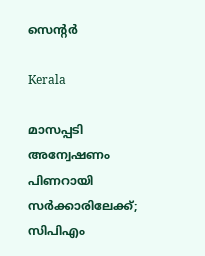സെന്റര്‍

Kerala

മാസപ്പടി അന്വേഷണം പിണറായി സര്‍ക്കാരിലേക്ക്; സിപിഎം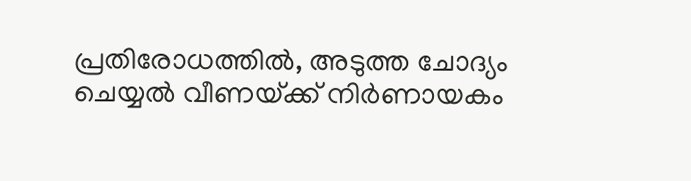പ്രതിരോധത്തില്‍, അടുത്ത ചോദ്യം ചെയ്യല്‍ വീണയ്‌ക്ക് നിര്‍ണായകം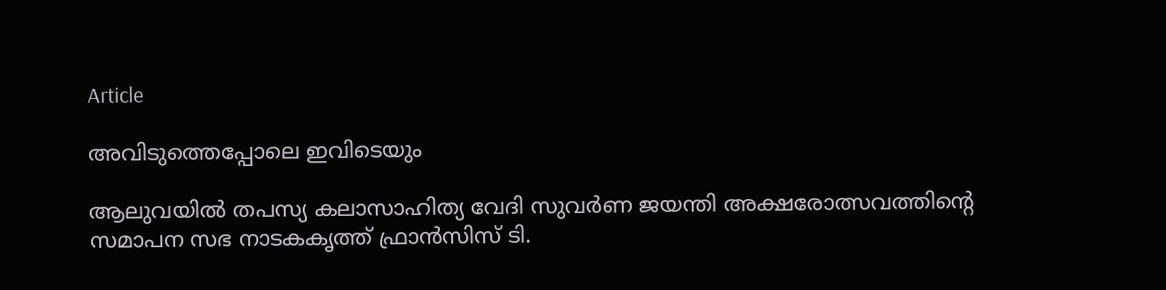Article

അവിടുത്തെപ്പോലെ ഇവിടെയും

ആലുവയില്‍ തപസ്യ കലാസാഹിത്യ വേദി സുവര്‍ണ ജയന്തി അക്ഷരോത്സവത്തിന്റെ സമാപന സഭ നാടകകൃത്ത് ഫ്രാന്‍സിസ് ടി.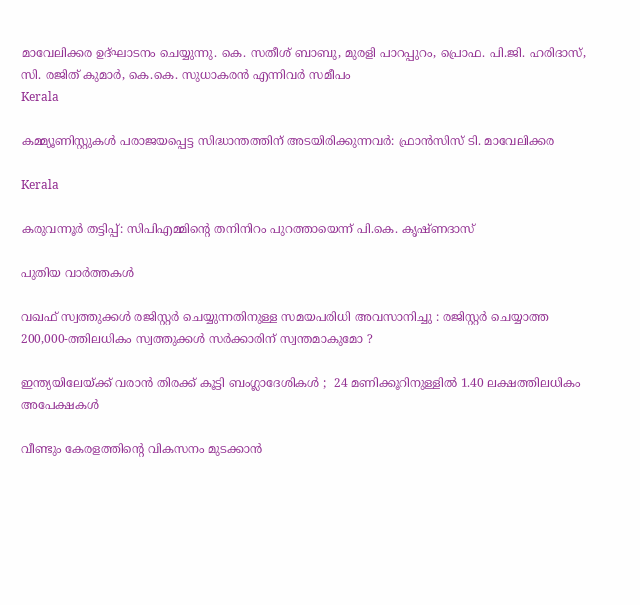മാവേലിക്കര ഉദ്ഘാടനം ചെയ്യുന്നു. കെ. സതീശ് ബാബു, മുരളി പാറപ്പുറം, പ്രൊഫ. പി.ജി. ഹരിദാസ്, സി. രജിത് കുമാര്‍, കെ.കെ. സുധാകരന്‍ എന്നിവര്‍ സമീപം
Kerala

കമ്മ്യൂണിസ്റ്റുകള്‍ പരാജയപ്പെട്ട സിദ്ധാന്തത്തിന് അടയിരിക്കുന്നവര്‍: ഫ്രാന്‍സിസ് ടി. മാവേലിക്കര

Kerala

കരുവന്നൂര്‍ തട്ടിപ്പ്: സിപിഎമ്മിന്റെ തനിനിറം പുറത്തായെന്ന് പി.കെ. കൃഷ്ണദാസ്

പുതിയ വാര്‍ത്തകള്‍

വഖഫ് സ്വത്തുക്കൾ രജിസ്റ്റർ ചെയ്യുന്നതിനുള്ള സമയപരിധി അവസാനിച്ചു : രജിസ്റ്റർ ചെയ്യാത്ത 200,000-ത്തിലധികം സ്വത്തുക്കൾ സർക്കാരിന് സ്വന്തമാകുമോ ?

ഇന്ത്യയിലേയ്‌ക്ക് വരാൻ തിരക്ക് കൂട്ടി ബംഗ്ലാദേശികൾ ;  24 മണിക്കൂറിനുള്ളിൽ 1.40 ലക്ഷത്തിലധികം അപേക്ഷകൾ

വീണ്ടും കേരളത്തിന്റെ വികസനം മുടക്കാന്‍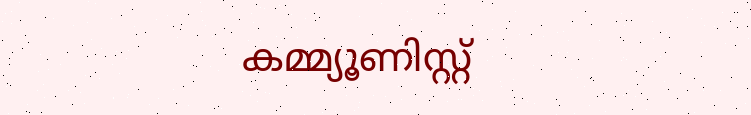കമ്മ്യൂണിസ്റ്റ്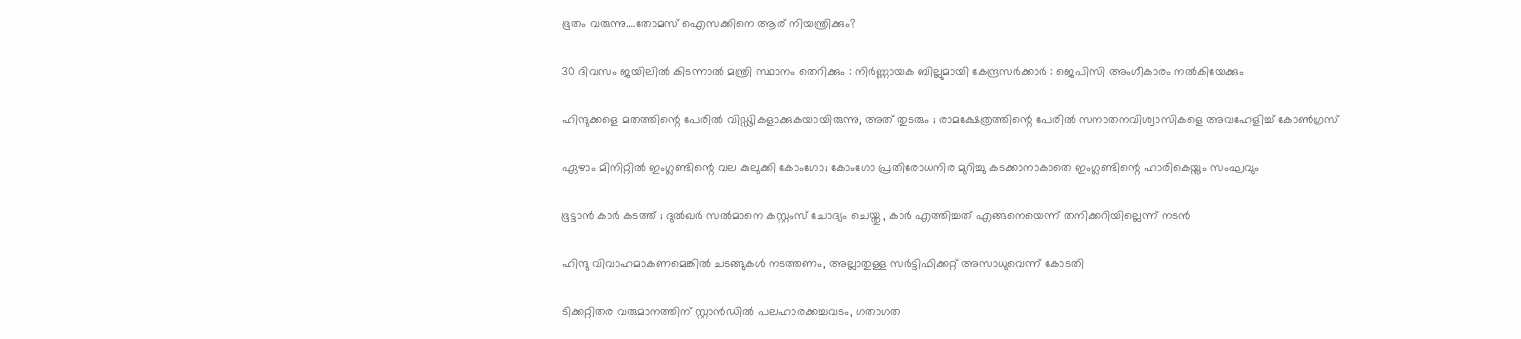ഭൂതം വരുന്നു….തോമസ് ഐസക്കിനെ ആര് നിയന്ത്രിക്കും?

30 ദിവസം ജയിലിൽ കിടന്നാൽ മന്ത്രി സ്ഥാനം തെറിക്കും : നിർണ്ണായക ബില്ലുമായി കേന്ദ്രസർക്കാർ : ജെപിസി അംഗീകാരം നൽകിയേക്കും

ഹിന്ദുക്കളെ മതത്തിന്റെ പേരിൽ വിഡ്ഢികളാക്കുകയായിരുന്നു, അത് തുടരും ; രാമക്ഷേത്രത്തിന്റെ പേരിൽ സനാതനവിശ്വാസികളെ അവഹേളിച്ച് കോൺഗ്രസ്

ഏഴാം മിനിറ്റില്‍ ഇംഗ്ലണ്ടിന്റെ വല കുലുക്കി കോംഗോ; കോംഗോ പ്രതിരോധനിര മുറിച്ചു കടക്കാനാകാതെ ഇംഗ്ലണ്ടിന്റെ ഹാരികെയ്നും സംഘവും

ഭൂട്ടാന്‍ കാര്‍ കടത്ത് ; ദുല്‍ഖര്‍ സല്‍മാനെ കസ്റ്റംസ് ചോദ്യം ചെയ്തു , കാർ എത്തിച്ചത് എങ്ങനെയെന്ന് തനിക്കറിയില്ലെന്ന് നടൻ

ഹിന്ദു വിവാഹമാകണമെങ്കില്‍ ചടങ്ങുകള്‍ നടത്തണം, അല്ലാതുള്ള സര്‍ട്ടിഫിക്കറ്റ് അസാധുവെന്ന് കോടതി

ടിക്കറ്റിതര വരുമാനത്തിന് സ്റ്റാന്‍ഡില്‍ പലഹാരക്കച്ചവടം, ഗതാഗത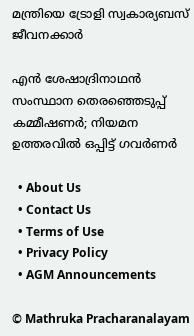മന്ത്രിയെ ട്രോളി സ്വകാര്യബസ് ജീവനക്കാര്‍

എൻ ശേഷാദ്രിനാഥൻ സംസ്ഥാന തെരഞ്ഞെടുപ്പ് കമ്മീഷണർ; നിയമന ഉത്തരവിൽ ഒപ്പിട്ട് ഗവർണർ

  • About Us
  • Contact Us
  • Terms of Use
  • Privacy Policy
  • AGM Announcements

© Mathruka Pracharanalayam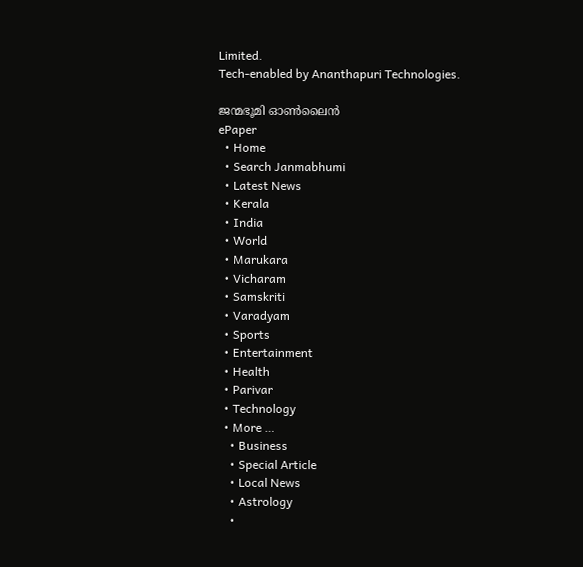Limited.
Tech-enabled by Ananthapuri Technologies.

ജന്മഭൂമി ഓണ്‍ലൈന്‍
ePaper
  • Home
  • Search Janmabhumi
  • Latest News
  • Kerala
  • India
  • World
  • Marukara
  • Vicharam
  • Samskriti
  • Varadyam
  • Sports
  • Entertainment
  • Health
  • Parivar
  • Technology
  • More …
    • Business
    • Special Article
    • Local News
    • Astrology
    •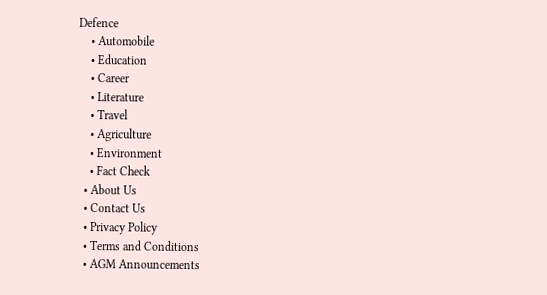Defence
    • Automobile
    • Education
    • Career
    • Literature
    • Travel
    • Agriculture
    • Environment
    • Fact Check
  • About Us
  • Contact Us
  • Privacy Policy
  • Terms and Conditions
  • AGM Announcements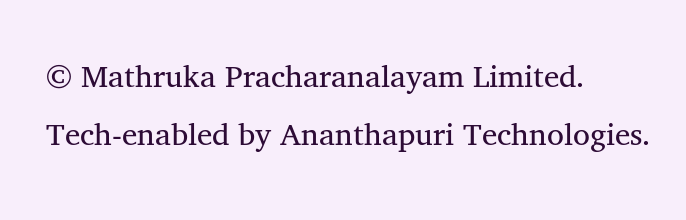© Mathruka Pracharanalayam Limited.
Tech-enabled by Ananthapuri Technologies.